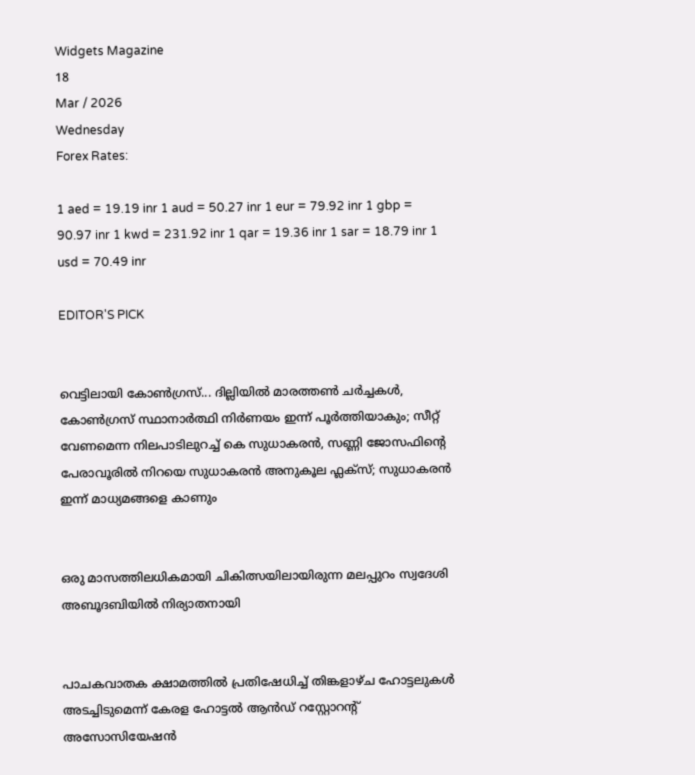Widgets Magazine
18
Mar / 2026
Wednesday
Forex Rates:

1 aed = 19.19 inr 1 aud = 50.27 inr 1 eur = 79.92 inr 1 gbp = 90.97 inr 1 kwd = 231.92 inr 1 qar = 19.36 inr 1 sar = 18.79 inr 1 usd = 70.49 inr

EDITOR'S PICK


വെട്ടിലായി കോണ്‍ഗ്രസ്... ദില്ലിയിൽ മാരത്തൺ ചർച്ചകൾ, കോൺഗ്രസ് സ്ഥാനാർത്ഥി നിർണയം ഇന്ന് പൂർത്തിയാകും; സീറ്റ് വേണമെന്ന നിലപാടിലുറച്ച് കെ സുധാകരൻ, സണ്ണി ജോസഫിന്‍റെ പേരാവൂരിൽ നിറയെ സുധാകരൻ അനുകൂല ഫ്ലക്സ്; സുധാകരൻ ഇന്ന് മാധ്യമങ്ങളെ കാണും


ഒരു മാസത്തിലധികമായി ചികിത്സയിലായിരുന്ന മലപ്പുറം സ്വദേശി അബൂദബിയിൽ നിര്യാതനായി


പാചകവാതക ക്ഷാമത്തിൽ പ്രതിഷേധിച്ച് തിങ്കളാഴ്ച ഹോട്ടലുകൾ അടച്ചിടുമെന്ന് കേരള ഹോട്ടൽ ആൻഡ് റസ്റ്റോറന്റ് അസോസിയേഷൻ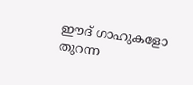ഈദ് ഗാഹുകളോ തുറന്ന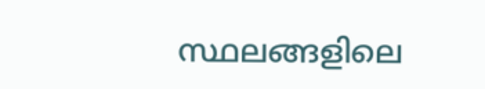സ്ഥലങ്ങളിലെ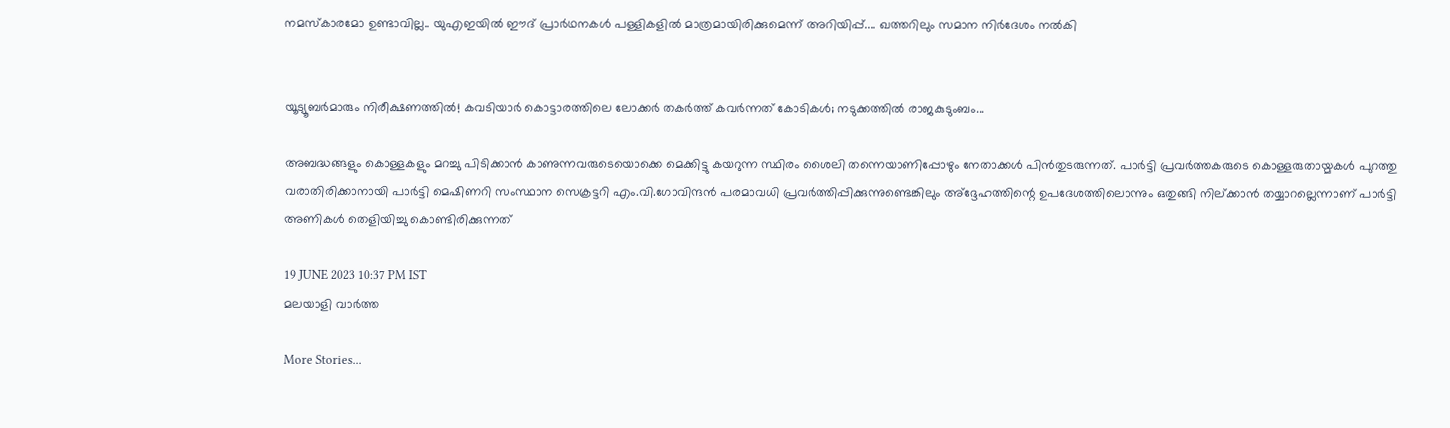നമസ്കാരമോ ഉണ്ടാവില്ല.. യുഎഇയിൽ ഈദ് പ്രാർഥനകൾ പള്ളികളിൽ മാത്രമായിരിക്കുമെന്ന് അറിയിപ്പ്.... ഖത്തറിലും സമാന നിർദേശം നൽകി


യൂട്യൂബർമാരും നിരീക്ഷണത്തിൽ! കവടിയാർ കൊട്ടാരത്തിലെ ലോക്കർ തകർത്ത് കവർന്നത് കോടികൾ; നടുക്കത്തിൽ രാജകുടുംബം...

അബദ്ധങ്ങളും കൊള്ളകളും മറച്ചു പിടിക്കാന്‍ കാണുന്നവരുടെയൊക്കെ മെക്കിട്ടു കയറുന്ന സ്ഥിരം ശൈലി തന്നെയാണിപ്പോഴും നേതാക്കള്‍ പിന്‍തുടരുന്നത്. പാര്‍ട്ടി പ്രവര്‍ത്തകരുടെ കൊള്ളരുതായ്മകള്‍ പുറത്തു വരാതിരിക്കാനായി പാര്‍ട്ടി മെഷിണറി സംസ്ഥാന സെക്രട്ടറി എം.വി.ഗോവിന്ദന്‍ പരമാവധി പ്രവര്‍ത്തിപ്പിക്കുന്നുണ്ടെങ്കിലും അ്‌ദ്ദേഹത്തിന്റെ ഉപദേശത്തിലൊന്നും ഒതുങ്ങി നില്ക്കാന്‍ തയ്യാറല്ലെന്നാണ് പാര്‍ട്ടി അണികള്‍ തെളിയിച്ചു കൊണ്ടിരിക്കുന്നത്

19 JUNE 2023 10:37 PM IST
മലയാളി വാര്‍ത്ത

More Stories...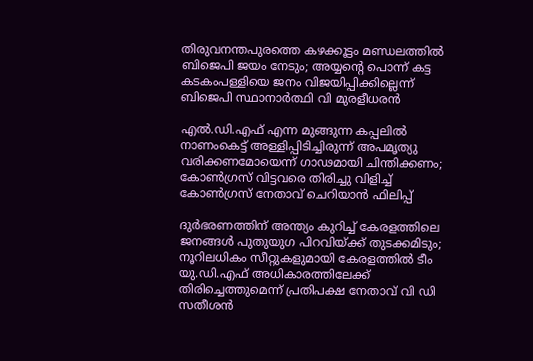തിരുവനന്തപുരത്തെ കഴക്കൂട്ടം മണ്ഡലത്തിൽ ബിജെപി ജയം നേടും; അയ്യന്റെ പൊന്ന് കട്ട കടകംപള്ളിയെ ജനം വിജയിപ്പിക്കില്ലെന്ന് ബിജെപി സ്ഥാനാർത്ഥി വി മുരളീധരൻ

എൽ.ഡി.എഫ് എന്ന മുങ്ങുന്ന കപ്പലിൽ നാണംകെട്ട് അള്ളിപ്പിടിച്ചിരുന്ന് അപമൃത്യു വരിക്കണമോയെന്ന് ഗാഢമായി ചിന്തിക്കണം; കോൺഗ്രസ് വിട്ടവരെ തിരിച്ചു വിളിച്ച് കോൺഗ്രസ് നേതാവ് ചെറിയാൻ ഫിലിപ്പ്

ദുര്‍ഭരണത്തിന് അന്ത്യം കുറിച്ച് കേരളത്തിലെ ജനങ്ങള്‍ പുതുയുഗ പിറവിയ്ക്ക് തുടക്കമിടും; നൂറിലധികം സീറ്റുകളുമായി കേരളത്തില്‍ ടീം യു.ഡി.എഫ് അധികാരത്തിലേക്ക് തിരിച്ചെത്തുമെന്ന് പ്രതിപക്ഷ നേതാവ് വി ഡി സതീശൻ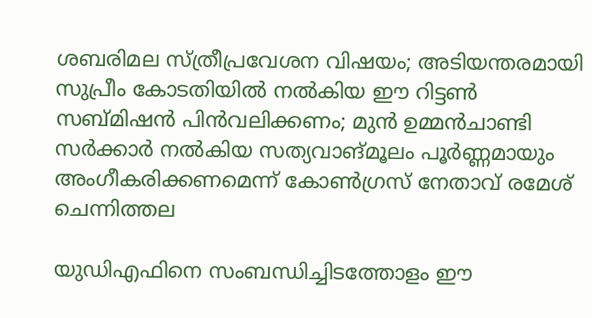ശബരിമല സ്ത്രീപ്രവേശന വിഷയം; അടിയന്തരമായി സുപ്രീം കോടതിയിൽ നൽകിയ ഈ റിട്ടൺ സബ്മിഷൻ പിൻവലിക്കണം; മുൻ ഉമ്മൻചാണ്ടി സർക്കാർ നൽകിയ സത്യവാങ്മൂലം പൂർണ്ണമായും അംഗീകരിക്കണമെന്ന് കോൺഗ്രസ് നേതാവ് രമേശ് ചെന്നിത്തല

യുഡിഎഫിനെ സംബന്ധിച്ചിടത്തോളം ഈ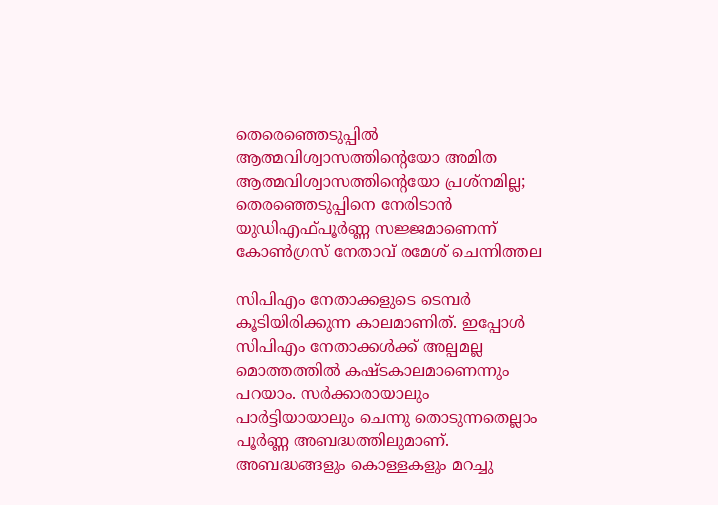തെരെഞ്ഞെടുപ്പില്‍ ആത്മവിശ്വാസത്തിന്റെയോ അമിത ആത്മവിശ്വാസത്തിന്റെയോ പ്രശ്‌നമില്ല; തെരഞ്ഞെടുപ്പിനെ നേരിടാന്‍ യുഡിഎഫ്പൂര്‍ണ്ണ സജ്ജമാണെന്ന് കോൺഗ്രസ് നേതാവ് രമേശ് ചെന്നിത്തല

സിപിഎം നേതാക്കളുടെ ടെമ്പര്‍ കൂടിയിരിക്കുന്ന കാലമാണിത്. ഇപ്പോള്‍ സിപിഎം നേതാക്കള്‍ക്ക് അല്പമല്ല മൊത്തത്തില്‍ കഷ്ടകാലമാണെന്നും പറയാം. സര്‍ക്കാരായാലും പാര്‍ട്ടിയായാലും ചെന്നു തൊടുന്നതെല്ലാം പൂര്‍ണ്ണ അബദ്ധത്തിലുമാണ്. അബദ്ധങ്ങളും കൊള്ളകളും മറച്ചു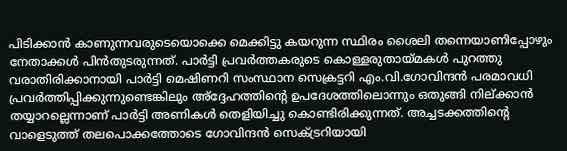പിടിക്കാന്‍ കാണുന്നവരുടെയൊക്കെ മെക്കിട്ടു കയറുന്ന സ്ഥിരം ശൈലി തന്നെയാണിപ്പോഴും നേതാക്കള്‍ പിന്‍തുടരുന്നത്. പാര്‍ട്ടി പ്രവര്‍ത്തകരുടെ കൊള്ളരുതായ്മകള്‍ പുറത്തു വരാതിരിക്കാനായി പാര്‍ട്ടി മെഷിണറി സംസ്ഥാന സെക്രട്ടറി എം.വി.ഗോവിന്ദന്‍ പരമാവധി പ്രവര്‍ത്തിപ്പിക്കുന്നുണ്ടെങ്കിലും അ്‌ദ്ദേഹത്തിന്റെ ഉപദേശത്തിലൊന്നും ഒതുങ്ങി നില്ക്കാന്‍ തയ്യാറല്ലെന്നാണ് പാര്‍ട്ടി അണികള്‍ തെളിയിച്ചു കൊണ്ടിരിക്കുന്നത്. അച്ചടക്കത്തിന്റെ വാളെടുത്ത് തലപൊക്കത്തോടെ ഗോവിന്ദന്‍ സെക്ട്രറിയായി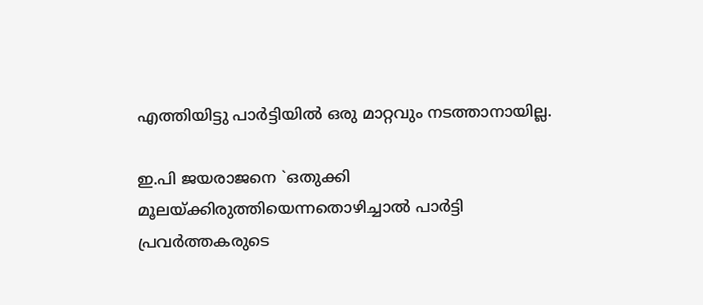എത്തിയിട്ടു പാര്‍ട്ടിയില്‍ ഒരു മാറ്റവും നടത്താനായില്ല.

ഇ.പി ജയരാജനെ `ഒതുക്കി മൂലയ്ക്കിരുത്തിയെന്നതൊഴിച്ചാല്‍ പാര്‍ട്ടി പ്രവര്‍ത്തകരുടെ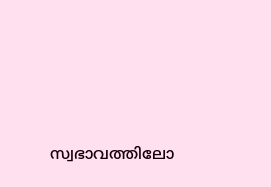സ്വഭാവത്തിലോ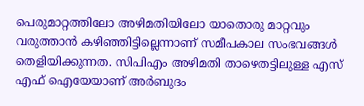പെരുമാറ്റത്തിലോ അഴിമതിയിലോ യാതൊരു മാറ്റവും വരുത്താന്‍ കഴിഞ്ഞിട്ടില്ലെന്നാണ് സമീപകാല സംഭവങ്ങള്‍ തെളിയിക്കുന്നത. സിപിഎം അഴിമതി താഴെതട്ടിലുള്ള എസ് എഫ് ഐയേയാണ് അര്‍ബുദം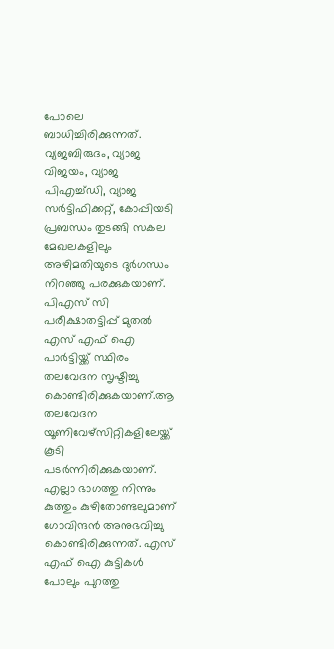പോലെ ബാധിച്ചിരിക്കുന്നത്. വ്യജബിരുദം, വ്യാജ വിജയം, വ്യാജ പിഎച്ച്ഡി, വ്യാജ സര്‍ട്ടിഫിക്കറ്റ്, കോപ്പിയടി പ്രബന്ധം തുടങ്ങി സകല മേഖലകളിലും അഴിമതിയുടെ ദുര്‍ഗന്ധം നിറഞ്ഞു പരക്കുകയാണ്. പിഎസ് സി പരീക്ഷാതട്ടിപ്പ് മുതല്‍ എസ് എഫ് ഐ പാര്‍ട്ടിയ്ക്ക് സ്ഥിരം തലവേദന സൃഷ്ടിച്ചു കൊണ്ടിരിക്കുകയാണ്.ആ തലവേദന യൂണിവേഴ്‌സിറ്റികളിലേയ്ക്ക് കൂടി പടര്‍ന്നിരിക്കുകയാണ്. എല്ലാ ഭാഗത്തു നിന്നും കുത്തും കുഴിതോണ്ടലുമാണ് ഗോവിന്ദന്‍ അനുഭവിച്ചു കൊണ്ടിരിക്കുന്നത്. എസ് എഫ് ഐ കുട്ടികള്‍ പോലും പുറത്തു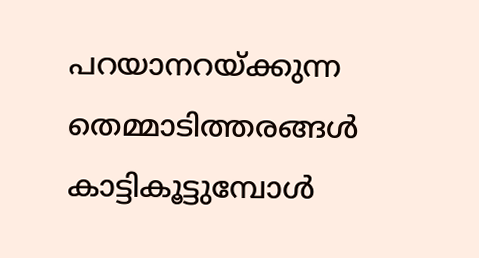പറയാനറയ്ക്കുന്ന തെമ്മാടിത്തരങ്ങള്‍ കാട്ടികൂട്ടുമ്പോള്‍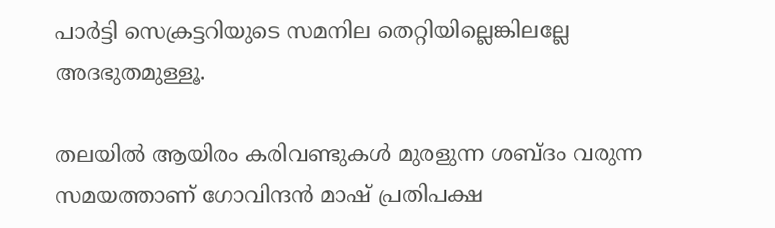പാര്‍ട്ടി സെക്രട്ടറിയുടെ സമനില തെറ്റിയില്ലെങ്കിലല്ലേ അദഭുതമുള്ളൂ.

തലയില്‍ ആയിരം കരിവണ്ടുകള്‍ മുരളുന്ന ശബ്ദം വരുന്ന സമയത്താണ് ഗോവിന്ദന്‍ മാഷ് പ്രതിപക്ഷ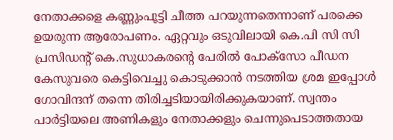നേതാക്കളെ കണ്ണുംപൂട്ടി ചീത്ത പറയുന്നതെന്നാണ് പരക്കെ ഉയരുന്ന ആരോപണം. ഏറ്റവും ഒടുവിലായി കെ.പി സി സി പ്രസിഡന്റ് കെ.സുധാകരന്റെ പേരില്‍ പോക്‌സോ പീഡന കേസുവരെ കെട്ടിവെച്ചു കൊടുക്കാന്‍ നടത്തിയ ശ്രമ ഇപ്പോള്‍ ഗോവിന്ദന് തന്നെ തിരിച്ചടിയായിരിക്കുകയാണ്. സ്വന്തം പാര്‍ട്ടിയലെ അണികളും നേതാക്കളും ചെന്നുപെടാത്തതായ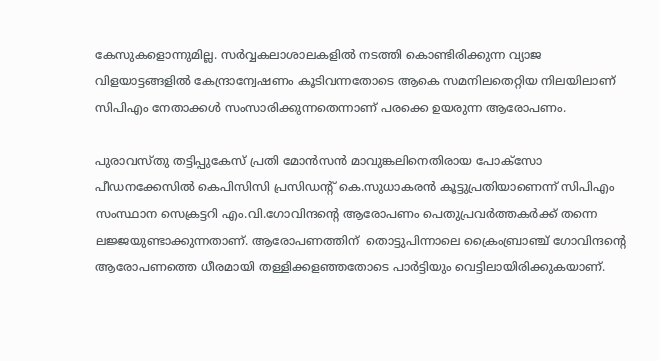കേസുകളൊന്നുമില്ല. സര്‍വ്വകലാശാലകളില്‍ നടത്തി കൊണ്ടിരിക്കുന്ന വ്യാജ വിളയാട്ടങ്ങളില്‍ കേന്ദ്രാന്വേഷണം കൂടിവന്നതോടെ ആകെ സമനിലതെറ്റിയ നിലയിലാണ് സിപിഎം നേതാക്കള്‍ സംസാരിക്കുന്നതെന്നാണ് പരക്കെ ഉയരുന്ന ആരോപണം.

പുരാവസ്തു തട്ടിപ്പുകേസ് പ്രതി മോന്‍സന്‍ മാവുങ്കലിനെതിരായ പോക്‌സോ പീഡനക്കേസില്‍ കെപിസിസി പ്രസിഡന്റ് കെ.സുധാകരന്‍ കൂട്ടുപ്രതിയാണെന്ന് സിപിഎം സംസ്ഥാന സെക്രട്ടറി എം.വി.ഗോവിന്ദന്റെ ആരോപണം പെതുപ്രവര്‍ത്തകര്‍ക്ക് തന്നെ ലജ്ജയുണ്ടാക്കുന്നതാണ്. ആരോപണത്തിന്  തൊട്ടുപിന്നാലെ ക്രൈംബ്രാഞ്ച് ഗോവിന്ദന്റെ ആരോപണത്തെ ധീരമായി തള്ളിക്കളഞ്ഞതോടെ പാര്‍ട്ടിയും വെട്ടിലായിരിക്കുകയാണ്.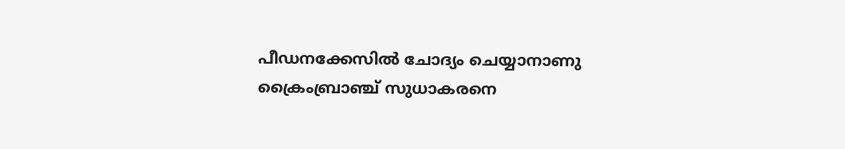പീഡനക്കേസില്‍ ചോദ്യം ചെയ്യാനാണു ക്രൈംബ്രാഞ്ച് സുധാകരനെ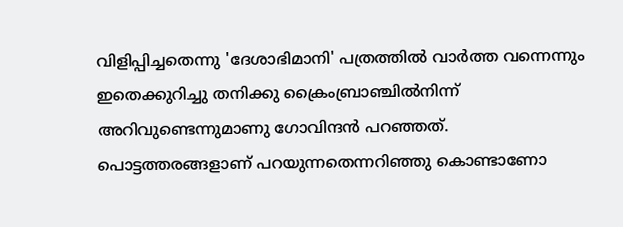വിളിപ്പിച്ചതെന്നു 'ദേശാഭിമാനി' പത്രത്തില്‍ വാര്‍ത്ത വന്നെന്നും ഇതെക്കുറിച്ചു തനിക്കു ക്രൈംബ്രാഞ്ചില്‍നിന്ന് അറിവുണ്ടെന്നുമാണു ഗോവിന്ദന്‍ പറഞ്ഞത്. പൊട്ടത്തരങ്ങളാണ് പറയുന്നതെന്നറിഞ്ഞു കൊണ്ടാണോ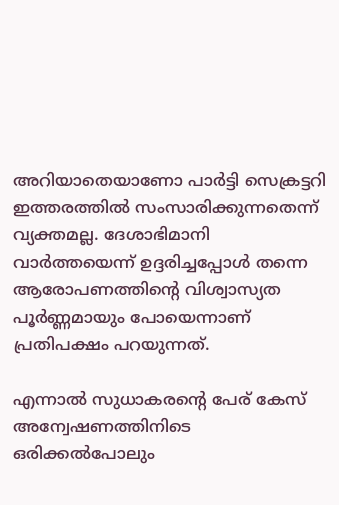അറിയാതെയാണോ പാര്‍ട്ടി സെക്രട്ടറി ഇത്തരത്തില്‍ സംസാരിക്കുന്നതെന്ന് വ്യക്തമല്ല. ദേശാഭിമാനി വാര്‍ത്തയെന്ന് ഉദ്ദരിച്ചപ്പോള്‍ തന്നെ ആരോപണത്തിന്റെ വിശ്വാസ്യത പൂര്‍ണ്ണമായും പോയെന്നാണ് പ്രതിപക്ഷം പറയുന്നത്.

എന്നാല്‍ സുധാകരന്റെ പേര് കേസ് അന്വേഷണത്തിനിടെ ഒരിക്കല്‍പോലും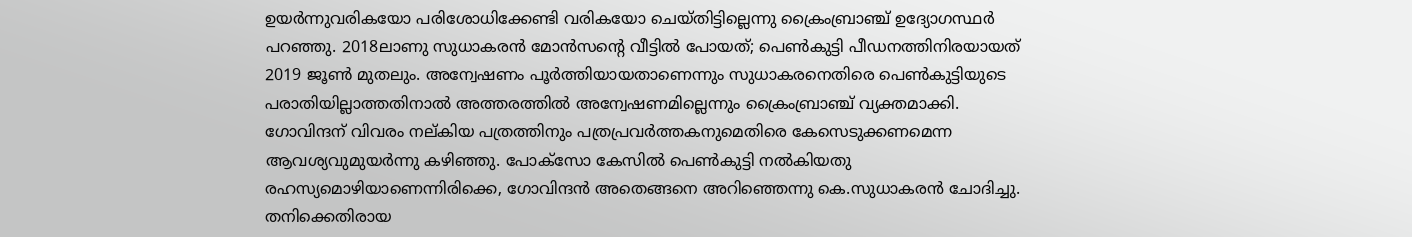ഉയര്‍ന്നുവരികയോ പരിശോധിക്കേണ്ടി വരികയോ ചെയ്തിട്ടില്ലെന്നു ക്രൈംബ്രാഞ്ച് ഉദ്യോഗസ്ഥര്‍ പറഞ്ഞു. 2018ലാണു സുധാകരന്‍ മോന്‍സന്റെ വീട്ടില്‍ പോയത്; പെണ്‍കുട്ടി പീഡനത്തിനിരയായത് 2019 ജൂണ്‍ മുതലും. അന്വേഷണം പൂര്‍ത്തിയായതാണെന്നും സുധാകരനെതിരെ പെണ്‍കുട്ടിയുടെ പരാതിയില്ലാത്തതിനാല്‍ അത്തരത്തില്‍ അന്വേഷണമില്ലെന്നും ക്രൈംബ്രാഞ്ച് വ്യക്തമാക്കി. ഗോവിന്ദന് വിവരം നല്കിയ പത്രത്തിനും പത്രപ്രവര്‍ത്തകനുമെതിരെ കേസെടുക്കണമെന്ന ആവശ്യവുമുയര്‍ന്നു കഴിഞ്ഞു. പോക്‌സോ കേസില്‍ പെണ്‍കുട്ടി നല്‍കിയതു രഹസ്യമൊഴിയാണെന്നിരിക്കെ, ഗോവിന്ദന്‍ അതെങ്ങനെ അറിഞ്ഞെന്നു കെ.സുധാകരന്‍ ചോദിച്ചു. തനിക്കെതിരായ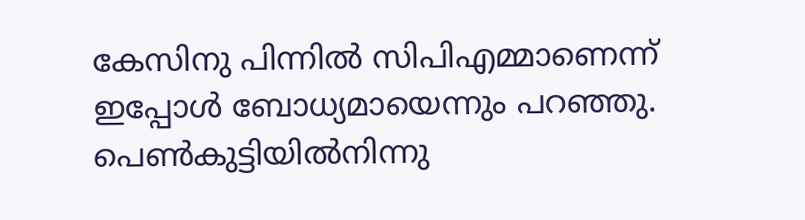കേസിനു പിന്നില്‍ സിപിഎമ്മാണെന്ന് ഇപ്പോള്‍ ബോധ്യമായെന്നും പറഞ്ഞു. പെണ്‍കുട്ടിയില്‍നിന്നു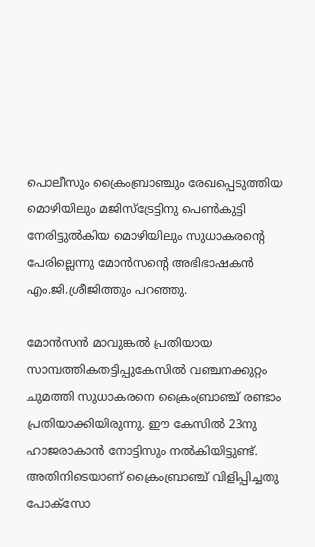പൊലീസും ക്രൈംബ്രാഞ്ചും രേഖപ്പെടുത്തിയ മൊഴിയിലും മജിസ്‌ട്രേട്ടിനു പെണ്‍കുട്ടി നേരിട്ടുല്‍കിയ മൊഴിയിലും സുധാകരന്റെ പേരില്ലെന്നു മോന്‍സന്റെ അഭിഭാഷകന്‍ എം.ജി.ശ്രീജിത്തും പറഞ്ഞു.

മോന്‍സന്‍ മാവുങ്കല്‍ പ്രതിയായ സാമ്പത്തികതട്ടിപ്പുകേസില്‍ വഞ്ചനക്കുറ്റം ചുമത്തി സുധാകരനെ ക്രൈംബ്രാഞ്ച് രണ്ടാം പ്രതിയാക്കിയിരുന്നു. ഈ കേസില്‍ 23നു ഹാജരാകാന്‍ നോട്ടിസും നല്‍കിയിട്ടുണ്ട്. അതിനിടെയാണ് ക്രൈംബ്രാഞ്ച് വിളിപ്പിച്ചതു പോക്‌സോ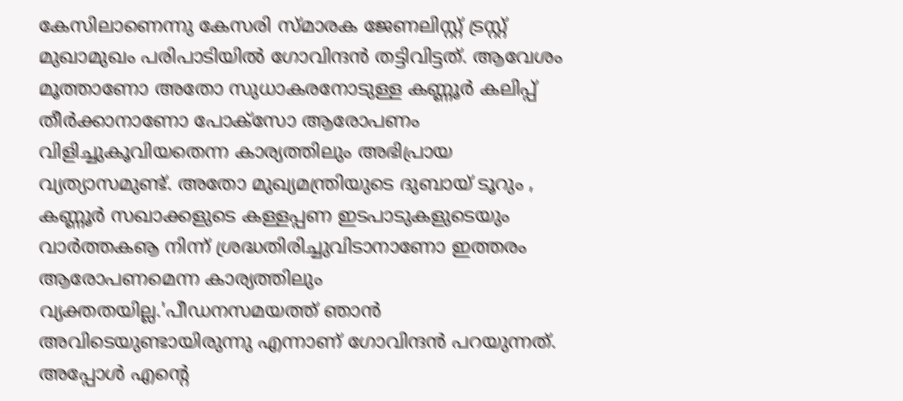കേസിലാണെന്നു കേസരി സ്മാരക ജേണലിസ്റ്റ് ട്രസ്റ്റ് മുഖാമുഖം പരിപാടിയില്‍ ഗോവിന്ദന്‍ തട്ടിവിട്ടത്. ആവേശം മൂത്താണോ അതോ സുധാകരനോടുള്ള കണ്ണൂര്‍ കലിപ്പ് തീര്‍ക്കാനാണോ പോക്‌സോ ആരോപണം വിളിച്ചുകൂവിയതെന്ന കാര്യത്തിലും അഭിപ്രായ വ്യത്യാസമുണ്ട്. അതോ മുഖ്യമന്ത്രിയുടെ ദുബായ് ടൂറും , കണ്ണൂര്‍ സഖാക്കളുടെ കള്ളപ്പണ ഇടപാടുകളുടെയും വാര്‍ത്തകൡ നിന്ന് ശ്രദ്ധതിരിച്ചുവിടാനാണോ ഇത്തരം ആരോപണമെന്ന കാര്യത്തിലും വ്യക്തതയില്ല.'പീഡനസമയത്ത് ഞാന്‍ അവിടെയുണ്ടായിരുന്നു എന്നാണ് ഗോവിന്ദന്‍ പറയുന്നത്. അപ്പോള്‍ എന്റെ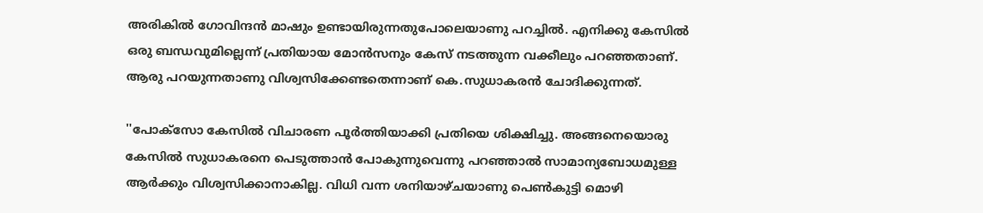അരികില്‍ ഗോവിന്ദന്‍ മാഷും ഉണ്ടായിരുന്നതുപോലെയാണു പറച്ചില്‍. എനിക്കു കേസില്‍ ഒരു ബന്ധവുമില്ലെന്ന് പ്രതിയായ മോന്‍സനും കേസ് നടത്തുന്ന വക്കീലും പറഞ്ഞതാണ്. ആരു പറയുന്നതാണു വിശ്വസിക്കേണ്ടതെന്നാണ് കെ.സുധാകരന്‍ ചോദിക്കുന്നത്.

''പോക്‌സോ കേസില്‍ വിചാരണ പൂര്‍ത്തിയാക്കി പ്രതിയെ ശിക്ഷിച്ചു. അങ്ങനെയൊരു കേസില്‍ സുധാകരനെ പെടുത്താന്‍ പോകുന്നുവെന്നു പറഞ്ഞാല്‍ സാമാന്യബോധമുള്ള ആര്‍ക്കും വിശ്വസിക്കാനാകില്ല. വിധി വന്ന ശനിയാഴ്ചയാണു പെണ്‍കുട്ടി മൊഴി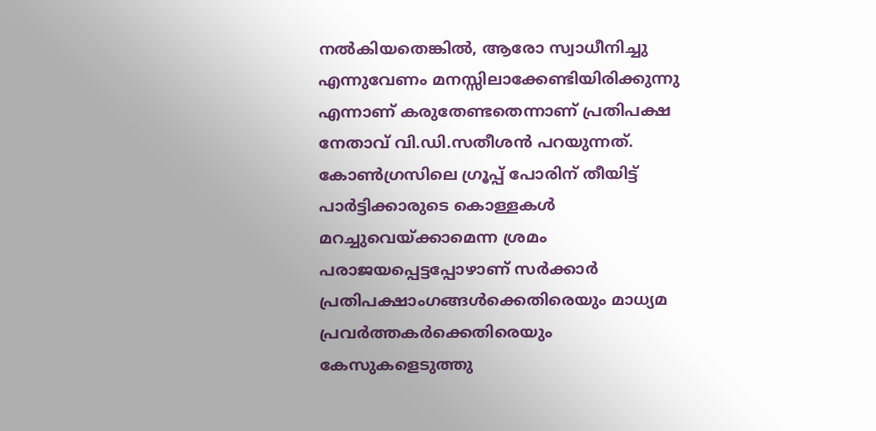നല്‍കിയതെങ്കില്‍, ആരോ സ്വാധീനിച്ചു എന്നുവേണം മനസ്സിലാക്കേണ്ടിയിരിക്കുന്നു എന്നാണ് കരുതേണ്ടതെന്നാണ് പ്രതിപക്ഷ നേതാവ് വി.ഡി.സതീശന്‍ പറയുന്നത്. കോണ്‍ഗ്രസിലെ ഗ്രൂപ്പ് പോരിന് തീയിട്ട് പാര്‍ട്ടിക്കാരുടെ കൊള്ളകള്‍ മറച്ചുവെയ്ക്കാമെന്ന ശ്രമം പരാജയപ്പെട്ടപ്പോഴാണ് സര്‍ക്കാര്‍ പ്രതിപക്ഷാംഗങ്ങള്‍ക്കെതിരെയും മാധ്യമ പ്രവര്‍ത്തകര്‍ക്കെതിരെയും കേസുകളെടുത്തു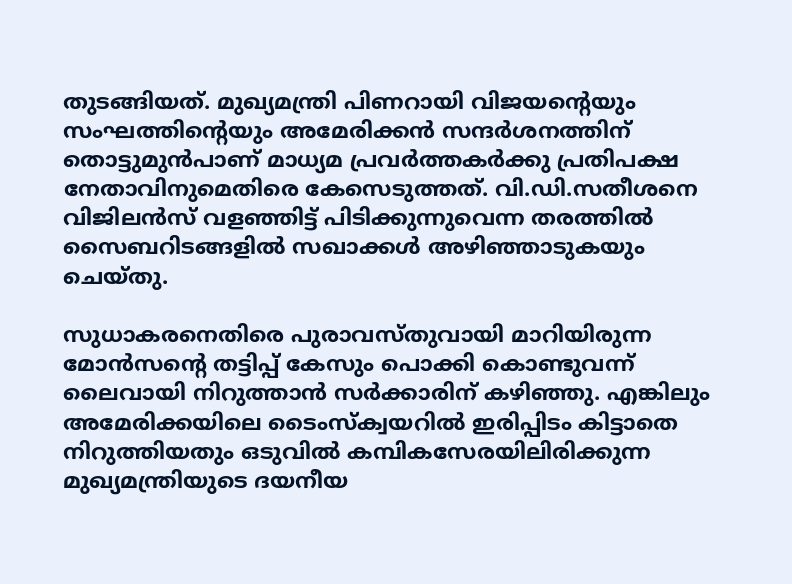തുടങ്ങിയത്. മുഖ്യമന്ത്രി പിണറായി വിജയന്റെയും സംഘത്തിന്റെയും അമേരിക്കന്‍ സന്ദര്‍ശനത്തിന് തൊട്ടുമുന്‍പാണ് മാധ്യമ പ്രവര്‍ത്തകര്‍ക്കു പ്രതിപക്ഷ നേതാവിനുമെതിരെ കേസെടുത്തത്. വി.ഡി.സതീശനെ വിജിലന്‍സ് വളഞ്ഞിട്ട് പിടിക്കുന്നുവെന്ന തരത്തില്‍ സൈബറിടങ്ങളില്‍ സഖാക്കള്‍ അഴിഞ്ഞാടുകയും ചെയ്തു.

സുധാകരനെതിരെ പുരാവസ്തുവായി മാറിയിരുന്ന മോന്‍സന്റെ തട്ടിപ്പ് കേസും പൊക്കി കൊണ്ടുവന്ന് ലൈവായി നിറുത്താന്‍ സര്‍ക്കാരിന് കഴിഞ്ഞു. എങ്കിലും അമേരിക്കയിലെ ടൈംസ്‌ക്വയറില്‍ ഇരിപ്പിടം കിട്ടാതെ നിറുത്തിയതും ഒടുവില്‍ കമ്പികസേരയിലിരിക്കുന്ന മുഖ്യമന്ത്രിയുടെ ദയനീയ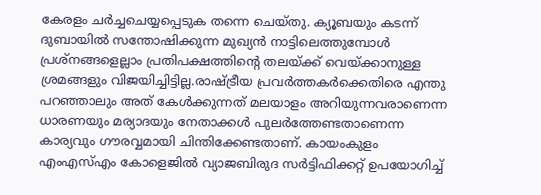കേരളം ചര്‍ച്ചചെയ്യപ്പെടുക തന്നെ ചെയ്തു. ക്യൂബയും കടന്ന് ദുബായില്‍ സന്തോഷിക്കുന്ന മുഖ്യന്‍ നാട്ടിലെത്തുമ്പോള്‍ പ്രശ്‌നങ്ങളെല്ലാം പ്രതിപക്ഷത്തിന്റെ തലയ്ക്ക് വെയ്ക്കാനുള്ള ശ്രമങ്ങളും വിജയിച്ചിട്ടില്ല.രാഷ്ട്രീയ പ്രവര്‍ത്തകര്‍ക്കെതിരെ എന്തു പറഞ്ഞാലും അത് കേള്‍ക്കുന്നത് മലയാളം അറിയുന്നവരാണെന്ന ധാരണയും മര്യാദയും നേതാക്കള്‍ പുലര്‍ത്തേണ്ടതാണെന്ന കാര്യവും ഗൗരവ്വമായി ചിന്തിക്കേണ്ടതാണ്. കായംകുളം എംഎസ്എം കോളെജില്‍ വ്യാജബിരുദ സര്‍ട്ടിഫിക്കറ്റ് ഉപയോഗിച്ച്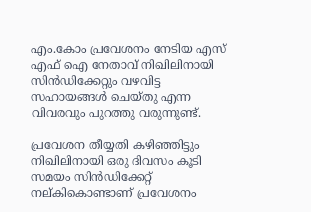എം.കോം പ്രവേശനം നേടിയ എസ് എഫ് ഐ നേതാവ് നിഖിലിനായി സിന്‍ഡിക്കേറ്റും വഴവിട്ട സഹായങ്ങള്‍ ചെയ്തു എന്ന വിവരവും പുറത്തു വരുന്നുണ്ട്.

പ്രവേശന തീയ്യതി കഴിഞ്ഞിട്ടും നിഖിലിനായി ഒരു ദിവസം കൂടി സമയം സിന്‍ഡിക്കേറ്റ് നല്കികൊണ്ടാണ് പ്രവേശനം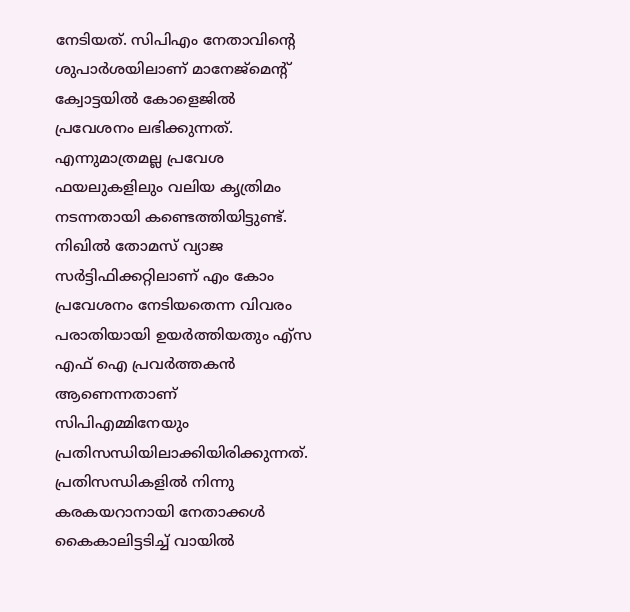നേടിയത്. സിപിഎം നേതാവിന്റെ ശുപാര്‍ശയിലാണ് മാനേജ്‌മെന്റ് ക്വോട്ടയില്‍ കോളെജില്‍ പ്രവേശനം ലഭിക്കുന്നത്. എന്നുമാത്രമല്ല പ്രവേശ ഫയലുകളിലും വലിയ കൃത്രിമം നടന്നതായി കണ്ടെത്തിയിട്ടുണ്ട്. നിഖില്‍ തോമസ് വ്യാജ സര്‍ട്ടിഫിക്കറ്റിലാണ് എം കോം പ്രവേശനം നേടിയതെന്ന വിവരം പരാതിയായി ഉയര്‍ത്തിയതും എ്‌സ എഫ് ഐ പ്രവര്‍ത്തകന്‍ ആണെന്നതാണ് സിപിഎമ്മിനേയും പ്രതിസന്ധിയിലാക്കിയിരിക്കുന്നത്. പ്രതിസന്ധികളില്‍ നിന്നു കരകയറാനായി നേതാക്കള്‍ കൈകാലിട്ടടിച്ച് വായില്‍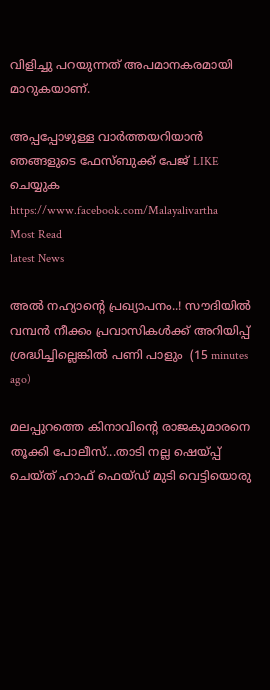വിളിച്ചു പറയുന്നത് അപമാനകരമായി മാറുകയാണ്.

അപ്പപ്പോഴുള്ള വാര്‍ത്തയറിയാന്‍ ഞങ്ങളുടെ ഫേസ്‌ബുക്ക്‌ പേജ് LIKE ചെയ്യുക
https://www.facebook.com/Malayalivartha
Most Read
latest News

അൽ നഹ്യാന്റെ പ്രഖ്യാപനം..! സൗദിയിൽ വമ്പൻ നീക്കം പ്രവാസികൾക്ക് അറിയിപ്പ് ശ്രദ്ധിച്ചില്ലെങ്കിൽ പണി പാളും  (15 minutes ago)

മലപ്പുറത്തെ കിനാവിന്റെ രാജകുമാരനെ തൂക്കി പോലീസ്...താടി നല്ല ഷെയ്പ്പ് ചെയ്ത് ഹാഫ് ഫെയ്‌ഡ്‌ മുടി വെട്ടിയൊരു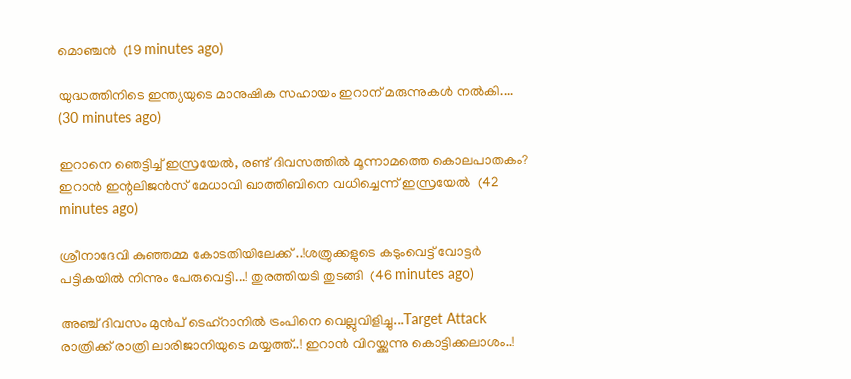മൊഞ്ചൻ  (19 minutes ago)

യുദ്ധത്തിനിടെ ഇന്ത്യയുടെ മാനുഷിക സഹായം ഇറാന് മരുന്നുകൾ നൽകി....  (30 minutes ago)

ഇറാനെ ഞെട്ടിച്ച് ഇസ്രയേൽ, രണ്ട് ദിവസത്തിൽ മൂന്നാമത്തെ കൊലപാതകം? ഇറാൻ ഇന്റലിജൻസ് മേധാവി ഖാത്തിബിനെ വധിച്ചെന്ന് ഇസ്രയേൽ  (42 minutes ago)

ശ്രീനാദേവി കുഞ്ഞമ്മ കോടതിയിലേക്ക് ..!ശത്രുക്കളുടെ കടുംവെട്ട് വോട്ടര്‍ പട്ടികയില്‍ നിന്നും പേരുവെട്ടി...! തുരത്തിയടി തുടങ്ങി  (46 minutes ago)

അഞ്ച് ദിവസം മുൻപ് ടെഹ്‌റാനിൽ ട്രംപിനെ വെല്ലുവിളിച്ചു...Target Attack രാത്രിക്ക് രാത്രി ലാരിജാനിയുടെ മയ്യത്ത്..! ഇറാൻ വിറയ്ക്കുന്നു കൊട്ടിക്കലാശം..!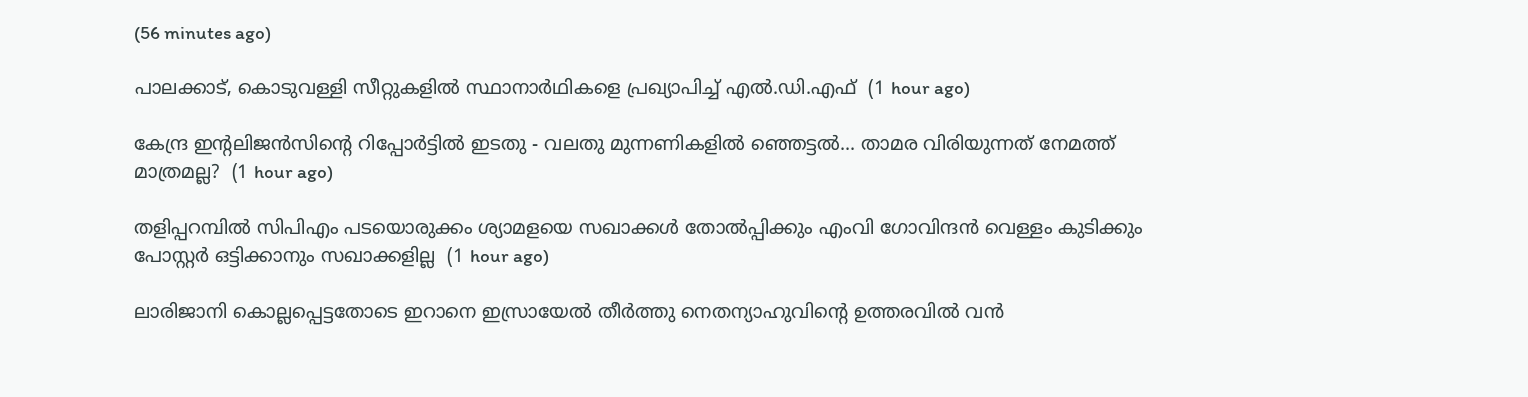(56 minutes ago)

പാലക്കാട്, കൊടുവള്ളി സീറ്റുകളില്‍ സ്ഥാനാര്‍ഥികളെ പ്രഖ്യാപിച്ച് എല്‍.ഡി.എഫ്  (1 hour ago)

കേന്ദ്ര ഇന്റലിജൻസിന്റെ റിപ്പോർട്ടിൽ ഇടതു - വലതു മുന്നണികളിൽ ഞ്ഞെട്ടൽ... താമര വിരിയുന്നത് നേമത്ത് മാത്രമല്ല?  (1 hour ago)

തളിപ്പറമ്പില്‍ സിപിഎം പടയൊരുക്കം ശ്യാമളയെ സഖാക്കള്‍ തോല്‍പ്പിക്കും എംവി ഗോവിന്ദന്‍ വെള്ളം കുടിക്കും പോസ്റ്റര്‍ ഒട്ടിക്കാനും സഖാക്കളില്ല  (1 hour ago)

ലാരിജാനി കൊല്ലപ്പെട്ടതോടെ ഇറാനെ ഇസ്രായേല്‍ തീര്‍ത്തു നെതന്യാഹുവിന്റെ ഉത്തരവില്‍ വന്‍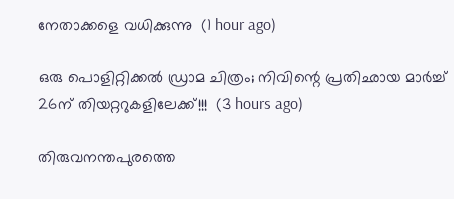നേതാക്കളെ വധിക്കുന്നു  (1 hour ago)

ഒരു പൊളിറ്റിക്കൽ ഡ്രാമ ചിത്രം; നിവിന്റെ പ്രതിഛായ മാർച്ച് 26ന് തിയറ്ററുകളിലേക്ക്!!!  (3 hours ago)

തിരുവനന്തപുരത്തെ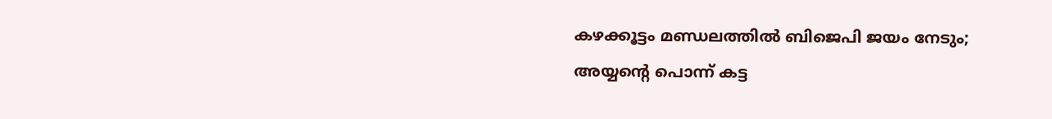കഴക്കൂട്ടം മണ്ഡലത്തിൽ ബിജെപി ജയം നേടും; അയ്യന്റെ പൊന്ന് കട്ട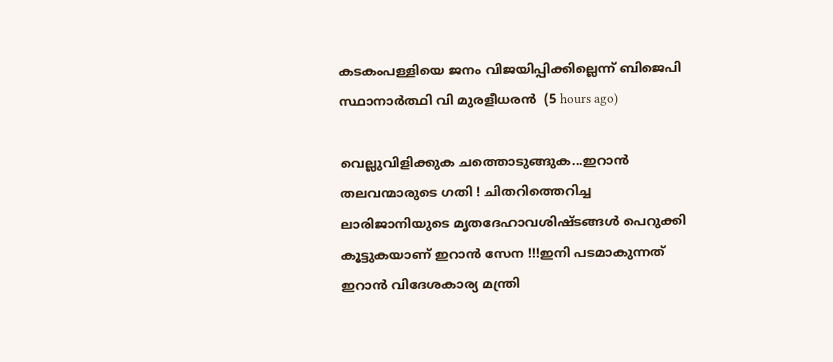കടകംപള്ളിയെ ജനം വിജയിപ്പിക്കില്ലെന്ന് ബിജെപി സ്ഥാനാർത്ഥി വി മുരളീധരൻ  (5 hours ago)

വെല്ലുവിളിക്കുക ചത്തൊടുങ്ങുക...ഇറാന്‍ തലവന്മാരുടെ ഗതി ! ചിതറിത്തെറിച്ച ലാരിജാനിയുടെ മൃതദേഹാവശിഷ്ടങ്ങള്‍ പെറുക്കി കൂട്ടുകയാണ് ഇറാന്‍ സേന !!!ഇനി പടമാകുന്നത് ഇറാന്‍ വിദേശകാര്യ മന്ത്രി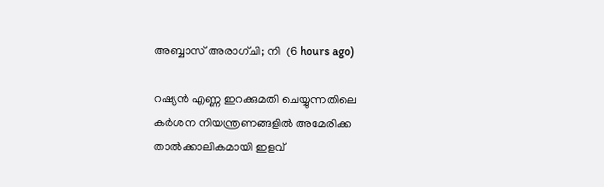അബ്ബാസ് അരാഗ്ചി; നി  (6 hours ago)

റഷ്യന്‍ എണ്ണ ഇറക്കുമതി ചെയ്യുന്നതിലെ കര്‍ശന നിയന്ത്രണങ്ങളില്‍ അമേരിക്ക താല്‍ക്കാലികമായി ഇളവ്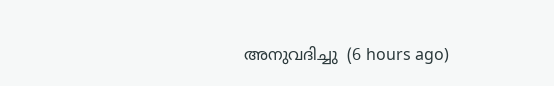അനുവദിച്ചു  (6 hours ago)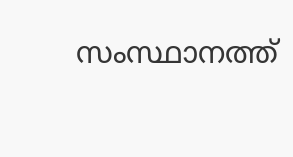സംസ്ഥാനത്ത്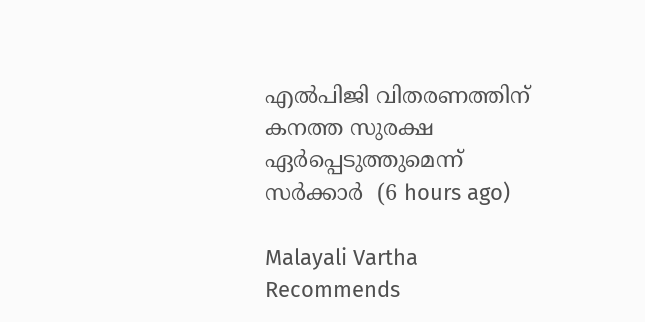എല്‍പിജി വിതരണത്തിന് കനത്ത സുരക്ഷ ഏര്‍പ്പെടുത്തുമെന്ന് സര്‍ക്കാര്‍  (6 hours ago)

Malayali Vartha Recommends